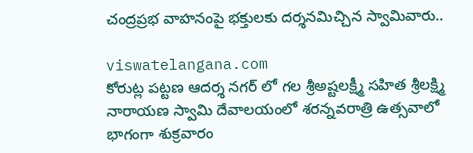చంద్రప్రభ వాహనంపై భక్తులకు దర్శనమిచ్చిన స్వామివారు..

viswatelangana.com
కోరుట్ల పట్టణ ఆదర్శ నగర్ లో గల శ్రీఅష్టలక్ష్మీ సహిత శ్రీలక్ష్మి నారాయణ స్వామి దేవాలయంలో శరన్నవరాత్రి ఉత్సవాలో భాగంగా శుక్రవారం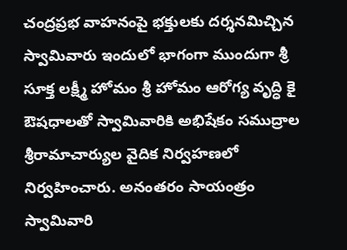చంద్రప్రభ వాహనంపై భక్తులకు దర్శనమిచ్చిన స్వామివారు ఇందులో భాగంగా ముందుగా శ్రీ సూక్త లక్ష్మీ హోమం శ్రీ హోమం ఆరోగ్య వృద్ధి కై ఔషధాలతో స్వామివారికి అభిషేకం సముద్రాల శ్రీరామాచార్యుల వైదిక నిర్వహణలో నిర్వహించారు. అనంతరం సాయంత్రం స్వామివారి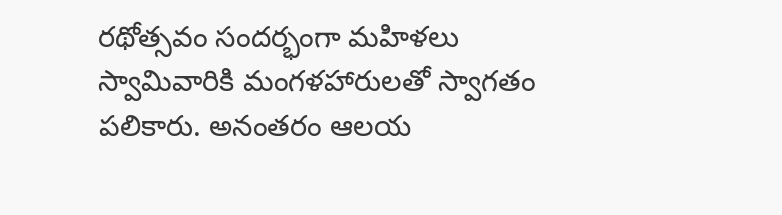రథోత్సవం సందర్భంగా మహిళలు స్వామివారికి మంగళహారులతో స్వాగతం పలికారు. అనంతరం ఆలయ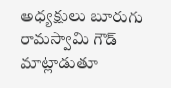అధ్యక్షులు బూరుగు రామస్వామి గౌడ్ మాట్లాడుతూ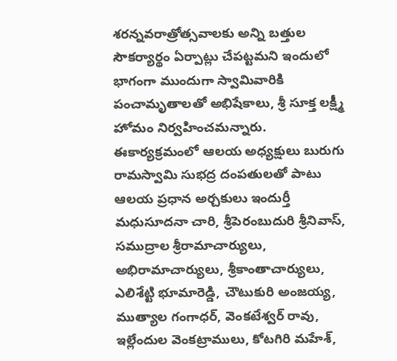శరన్నవరాత్రోత్సవాలకు అన్ని బత్తుల సౌకర్యార్థం ఏర్పాట్లు చేపట్టమని ఇందులో భాగంగా ముందుగా స్వామివారికి పంచామృతాలతో అభిషేకాలు, శ్రీ సూక్త లక్ష్మీ హోమం నిర్వహించమన్నారు. ఈకార్యక్రమంలో ఆలయ అధ్యక్షులు బురుగు రామస్వామి సుభద్ర దంపతులతో పాటు ఆలయ ప్రధాన అర్చకులు ఇందుర్తీ మధుసూదనా చారి, శ్రీపెరంబుదురి శ్రీనివాస్, సముద్రాల శ్రీరామాచార్యులు, అభిరామాచార్యులు, శ్రీకాంతాచార్యులు, ఎలిశేట్టి భూమారెడ్డి, చౌటుకురి అంజయ్య, ముత్యాల గంగాధర్, వెంకటేశ్వర్ రావు, ఇల్లేందుల వెంకట్రాములు, కోటగిరి మహేశ్,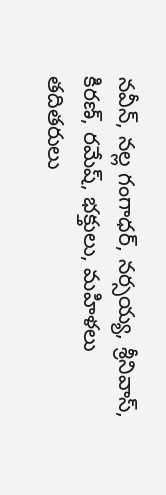నవీన్, నల్ల గంగాధర్, నర్సయ్య, శ్రీనివాస్, కిరణ్, రమేష్, భక్తులు, మహిళలు తదితరులు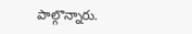పాల్గొన్నారు.